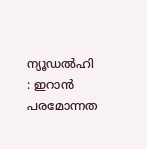ന്യൂഡൽഹി : ഇറാൻ പരമോന്നത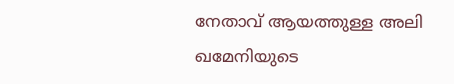നേതാവ് ആയത്തുള്ള അലി ഖമേനിയുടെ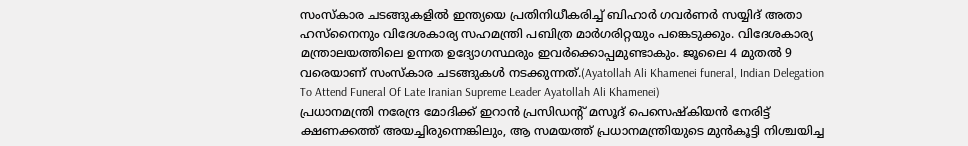സംസ്കാര ചടങ്ങുകളിൽ ഇന്ത്യയെ പ്രതിനിധീകരിച്ച് ബിഹാർ ഗവർണർ സയ്യിദ് അതാ ഹസ്നൈനും വിദേശകാര്യ സഹമന്ത്രി പബിത്ര മാർഗരിറ്റയും പങ്കെടുക്കും. വിദേശകാര്യ മന്ത്രാലയത്തിലെ ഉന്നത ഉദ്യോഗസ്ഥരും ഇവർക്കൊപ്പമുണ്ടാകും. ജൂലൈ 4 മുതൽ 9 വരെയാണ് സംസ്കാര ചടങ്ങുകൾ നടക്കുന്നത്.(Ayatollah Ali Khamenei funeral, Indian Delegation To Attend Funeral Of Late Iranian Supreme Leader Ayatollah Ali Khamenei)
പ്രധാനമന്ത്രി നരേന്ദ്ര മോദിക്ക് ഇറാൻ പ്രസിഡന്റ് മസൂദ് പെസെഷ്കിയൻ നേരിട്ട് ക്ഷണക്കത്ത് അയച്ചിരുന്നെങ്കിലും, ആ സമയത്ത് പ്രധാനമന്ത്രിയുടെ മുൻകൂട്ടി നിശ്ചയിച്ച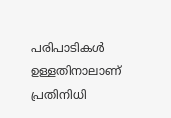പരിപാടികൾ ഉള്ളതിനാലാണ് പ്രതിനിധി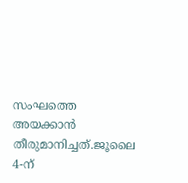സംഘത്തെ അയക്കാൻ തീരുമാനിച്ചത്.ജൂലൈ 4-ന്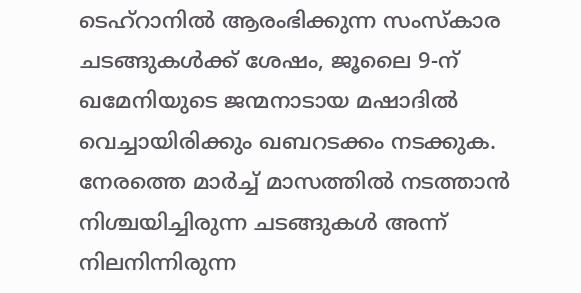ടെഹ്റാനിൽ ആരംഭിക്കുന്ന സംസ്കാര ചടങ്ങുകൾക്ക് ശേഷം, ജൂലൈ 9-ന് ഖമേനിയുടെ ജന്മനാടായ മഷാദിൽ വെച്ചായിരിക്കും ഖബറടക്കം നടക്കുക. നേരത്തെ മാർച്ച് മാസത്തിൽ നടത്താൻ നിശ്ചയിച്ചിരുന്ന ചടങ്ങുകൾ അന്ന് നിലനിന്നിരുന്ന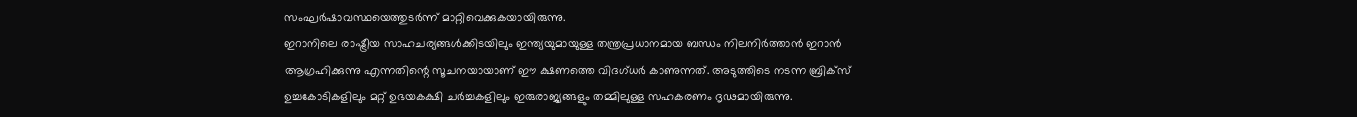സംഘർഷാവസ്ഥയെത്തുടർന്ന് മാറ്റിവെക്കുകയായിരുന്നു.
ഇറാനിലെ രാഷ്ട്രീയ സാഹചര്യങ്ങൾക്കിടയിലും ഇന്ത്യയുമായുള്ള തന്ത്രപ്രധാനമായ ബന്ധം നിലനിർത്താൻ ഇറാൻ ആഗ്രഹിക്കുന്നു എന്നതിന്റെ സൂചനയായാണ് ഈ ക്ഷണത്തെ വിദഗ്ധർ കാണുന്നത്. അടുത്തിടെ നടന്ന ബ്രിക്സ് ഉച്ചകോടികളിലും മറ്റ് ഉഭയകക്ഷി ചർച്ചകളിലും ഇരുരാജ്യങ്ങളും തമ്മിലുള്ള സഹകരണം ദൃഢമായിരുന്നു.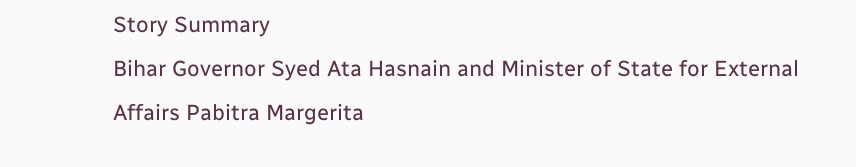Story Summary
Bihar Governor Syed Ata Hasnain and Minister of State for External Affairs Pabitra Margerita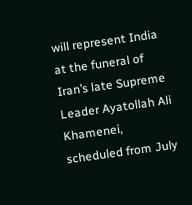will represent India at the funeral of Iran’s late Supreme Leader Ayatollah Ali Khamenei, scheduled from July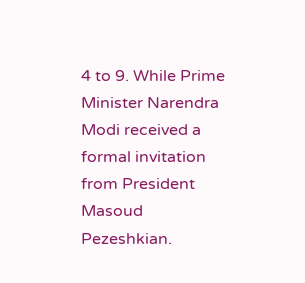4 to 9. While Prime Minister Narendra Modi received a formal invitation from President Masoud Pezeshkian.